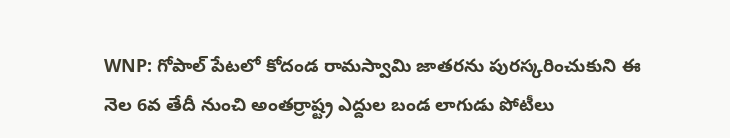WNP: గోపాల్ పేటలో కోదండ రామస్వామి జాతరను పురస్కరించుకుని ఈ నెల 6వ తేదీ నుంచి అంతర్రాష్ట్ర ఎద్దుల బండ లాగుడు పోటీలు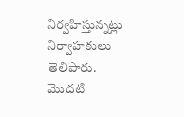నిర్వహిస్తున్నట్లు నిర్వాహకులు తెలిపారు. మొదటి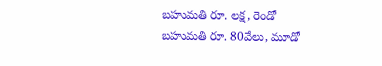బహుమతి రూ. లక్ష, రెండో బహుమతి రూ. 80వేలు, మూడో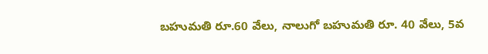బహుమతి రూ.60 వేలు, నాలుగో బహుమతి రూ. 40 వేలు, 5వ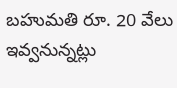బహుమతి రూ. 20 వేలు ఇవ్వనున్నట్లు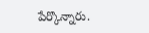పేర్కొన్నారు.